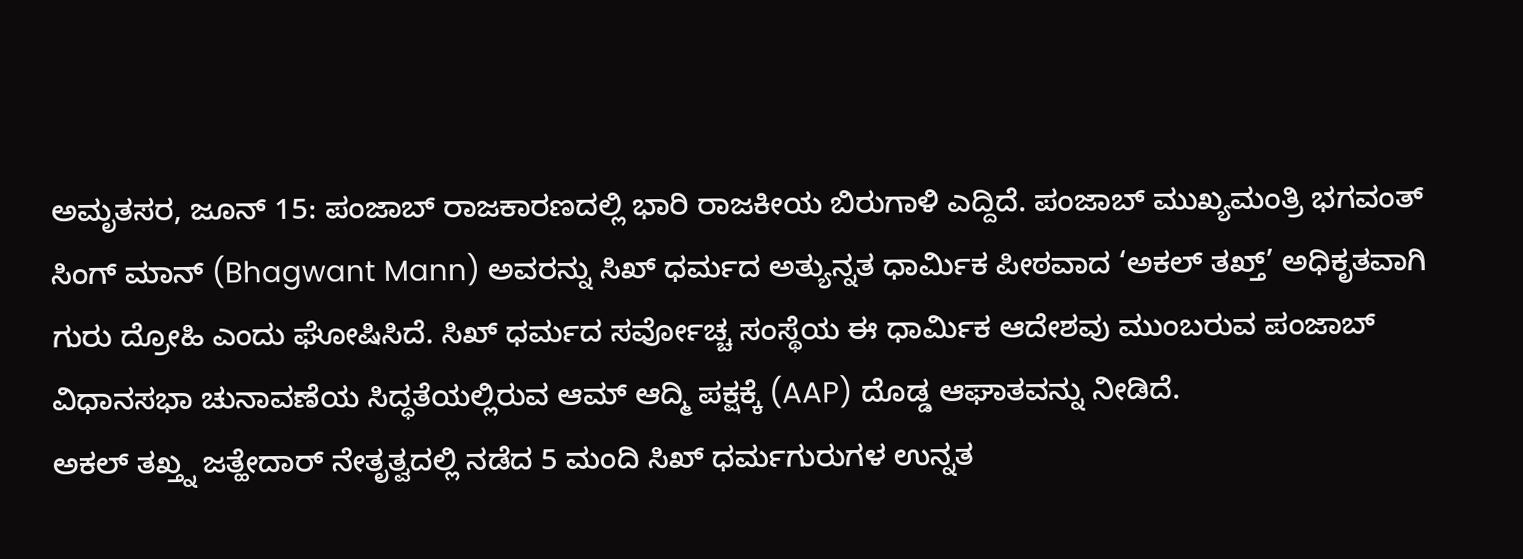ಅಮೃತಸರ, ಜೂನ್ 15: ಪಂಜಾಬ್ ರಾಜಕಾರಣದಲ್ಲಿ ಭಾರಿ ರಾಜಕೀಯ ಬಿರುಗಾಳಿ ಎದ್ದಿದೆ. ಪಂಜಾಬ್ ಮುಖ್ಯಮಂತ್ರಿ ಭಗವಂತ್ ಸಿಂಗ್ ಮಾನ್ (Bhagwant Mann) ಅವರನ್ನು ಸಿಖ್ ಧರ್ಮದ ಅತ್ಯುನ್ನತ ಧಾರ್ಮಿಕ ಪೀಠವಾದ ‘ಅಕಲ್ ತಖ್ತ್’ ಅಧಿಕೃತವಾಗಿ ಗುರು ದ್ರೋಹಿ ಎಂದು ಘೋಷಿಸಿದೆ. ಸಿಖ್ ಧರ್ಮದ ಸರ್ವೋಚ್ಚ ಸಂಸ್ಥೆಯ ಈ ಧಾರ್ಮಿಕ ಆದೇಶವು ಮುಂಬರುವ ಪಂಜಾಬ್ ವಿಧಾನಸಭಾ ಚುನಾವಣೆಯ ಸಿದ್ಧತೆಯಲ್ಲಿರುವ ಆಮ್ ಆದ್ಮಿ ಪಕ್ಷಕ್ಕೆ (AAP) ದೊಡ್ಡ ಆಘಾತವನ್ನು ನೀಡಿದೆ.
ಅಕಲ್ ತಖ್ತ್ನ ಜತ್ಹೇದಾರ್ ನೇತೃತ್ವದಲ್ಲಿ ನಡೆದ 5 ಮಂದಿ ಸಿಖ್ ಧರ್ಮಗುರುಗಳ ಉನ್ನತ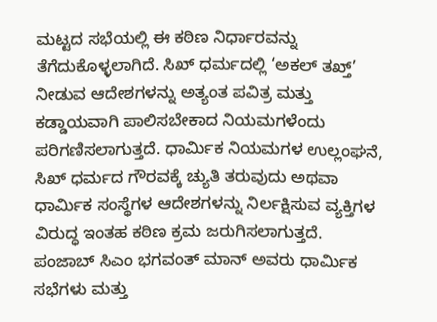ಮಟ್ಟದ ಸಭೆಯಲ್ಲಿ ಈ ಕಠಿಣ ನಿರ್ಧಾರವನ್ನು ತೆಗೆದುಕೊಳ್ಳಲಾಗಿದೆ. ಸಿಖ್ ಧರ್ಮದಲ್ಲಿ ‘ಅಕಲ್ ತಖ್ತ್’ ನೀಡುವ ಆದೇಶಗಳನ್ನು ಅತ್ಯಂತ ಪವಿತ್ರ ಮತ್ತು ಕಡ್ಡಾಯವಾಗಿ ಪಾಲಿಸಬೇಕಾದ ನಿಯಮಗಳೆಂದು ಪರಿಗಣಿಸಲಾಗುತ್ತದೆ. ಧಾರ್ಮಿಕ ನಿಯಮಗಳ ಉಲ್ಲಂಘನೆ, ಸಿಖ್ ಧರ್ಮದ ಗೌರವಕ್ಕೆ ಚ್ಯುತಿ ತರುವುದು ಅಥವಾ ಧಾರ್ಮಿಕ ಸಂಸ್ಥೆಗಳ ಆದೇಶಗಳನ್ನು ನಿರ್ಲಕ್ಷಿಸುವ ವ್ಯಕ್ತಿಗಳ ವಿರುದ್ಧ ಇಂತಹ ಕಠಿಣ ಕ್ರಮ ಜರುಗಿಸಲಾಗುತ್ತದೆ.
ಪಂಜಾಬ್ ಸಿಎಂ ಭಗವಂತ್ ಮಾನ್ ಅವರು ಧಾರ್ಮಿಕ ಸಭೆಗಳು ಮತ್ತು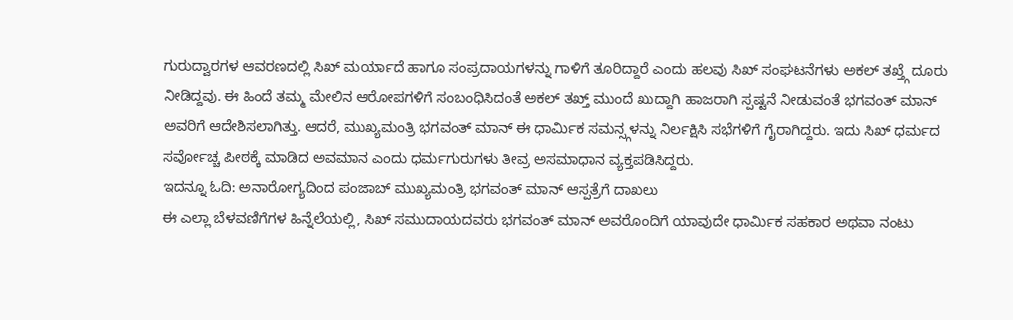ಗುರುದ್ವಾರಗಳ ಆವರಣದಲ್ಲಿ ಸಿಖ್ ಮರ್ಯಾದೆ ಹಾಗೂ ಸಂಪ್ರದಾಯಗಳನ್ನು ಗಾಳಿಗೆ ತೂರಿದ್ದಾರೆ ಎಂದು ಹಲವು ಸಿಖ್ ಸಂಘಟನೆಗಳು ಅಕಲ್ ತಖ್ತ್ಗೆ ದೂರು ನೀಡಿದ್ದವು. ಈ ಹಿಂದೆ ತಮ್ಮ ಮೇಲಿನ ಆರೋಪಗಳಿಗೆ ಸಂಬಂಧಿಸಿದಂತೆ ಅಕಲ್ ತಖ್ತ್ ಮುಂದೆ ಖುದ್ದಾಗಿ ಹಾಜರಾಗಿ ಸ್ಪಷ್ಟನೆ ನೀಡುವಂತೆ ಭಗವಂತ್ ಮಾನ್ ಅವರಿಗೆ ಆದೇಶಿಸಲಾಗಿತ್ತು. ಆದರೆ, ಮುಖ್ಯಮಂತ್ರಿ ಭಗವಂತ್ ಮಾನ್ ಈ ಧಾರ್ಮಿಕ ಸಮನ್ಸ್ಗಳನ್ನು ನಿರ್ಲಕ್ಷಿಸಿ ಸಭೆಗಳಿಗೆ ಗೈರಾಗಿದ್ದರು. ಇದು ಸಿಖ್ ಧರ್ಮದ ಸರ್ವೋಚ್ಚ ಪೀಠಕ್ಕೆ ಮಾಡಿದ ಅವಮಾನ ಎಂದು ಧರ್ಮಗುರುಗಳು ತೀವ್ರ ಅಸಮಾಧಾನ ವ್ಯಕ್ತಪಡಿಸಿದ್ದರು.
ಇದನ್ನೂ ಓದಿ: ಅನಾರೋಗ್ಯದಿಂದ ಪಂಜಾಬ್ ಮುಖ್ಯಮಂತ್ರಿ ಭಗವಂತ್ ಮಾನ್ ಆಸ್ಪತ್ರೆಗೆ ದಾಖಲು
ಈ ಎಲ್ಲಾ ಬೆಳವಣಿಗೆಗಳ ಹಿನ್ನೆಲೆಯಲ್ಲಿ, ಸಿಖ್ ಸಮುದಾಯದವರು ಭಗವಂತ್ ಮಾನ್ ಅವರೊಂದಿಗೆ ಯಾವುದೇ ಧಾರ್ಮಿಕ ಸಹಕಾರ ಅಥವಾ ನಂಟು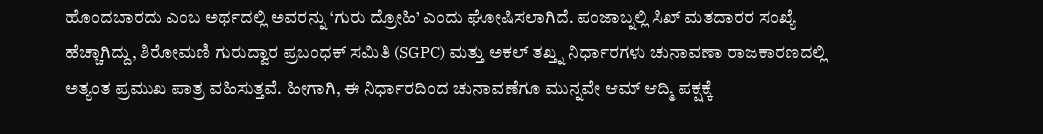ಹೊಂದಬಾರದು ಎಂಬ ಅರ್ಥದಲ್ಲಿ ಅವರನ್ನು ‘ಗುರು ದ್ರೋಹಿ’ ಎಂದು ಘೋಷಿಸಲಾಗಿದೆ. ಪಂಜಾಬ್ನಲ್ಲಿ ಸಿಖ್ ಮತದಾರರ ಸಂಖ್ಯೆ ಹೆಚ್ಚಾಗಿದ್ದು, ಶಿರೋಮಣಿ ಗುರುದ್ವಾರ ಪ್ರಬಂಧಕ್ ಸಮಿತಿ (SGPC) ಮತ್ತು ಅಕಲ್ ತಖ್ತ್ನ ನಿರ್ಧಾರಗಳು ಚುನಾವಣಾ ರಾಜಕಾರಣದಲ್ಲಿ ಅತ್ಯಂತ ಪ್ರಮುಖ ಪಾತ್ರ ವಹಿಸುತ್ತವೆ. ಹೀಗಾಗಿ, ಈ ನಿರ್ಧಾರದಿಂದ ಚುನಾವಣೆಗೂ ಮುನ್ನವೇ ಆಮ್ ಆದ್ಮಿ ಪಕ್ಷಕ್ಕೆ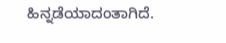ಹಿನ್ನಡೆಯಾದಂತಾಗಿದೆ.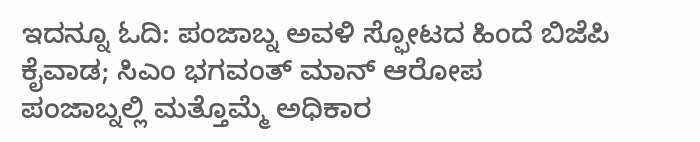ಇದನ್ನೂ ಓದಿ: ಪಂಜಾಬ್ನ ಅವಳಿ ಸ್ಫೋಟದ ಹಿಂದೆ ಬಿಜೆಪಿ ಕೈವಾಡ; ಸಿಎಂ ಭಗವಂತ್ ಮಾನ್ ಆರೋಪ
ಪಂಜಾಬ್ನಲ್ಲಿ ಮತ್ತೊಮ್ಮೆ ಅಧಿಕಾರ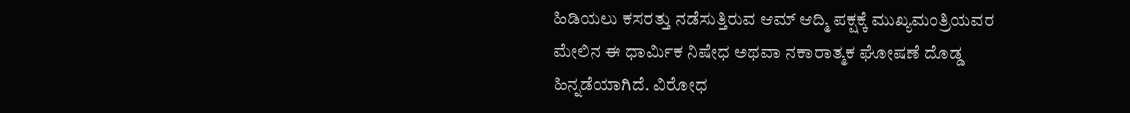ಹಿಡಿಯಲು ಕಸರತ್ತು ನಡೆಸುತ್ತಿರುವ ಆಮ್ ಆದ್ಮಿ ಪಕ್ಷಕ್ಕೆ ಮುಖ್ಯಮಂತ್ರಿಯವರ ಮೇಲಿನ ಈ ಧಾರ್ಮಿಕ ನಿಷೇಧ ಅಥವಾ ನಕಾರಾತ್ಮಕ ಘೋಷಣೆ ದೊಡ್ಡ ಹಿನ್ನಡೆಯಾಗಿದೆ. ವಿರೋಧ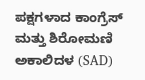ಪಕ್ಷಗಳಾದ ಕಾಂಗ್ರೆಸ್ ಮತ್ತು ಶಿರೋಮಣಿ ಅಕಾಲಿದಳ (SAD)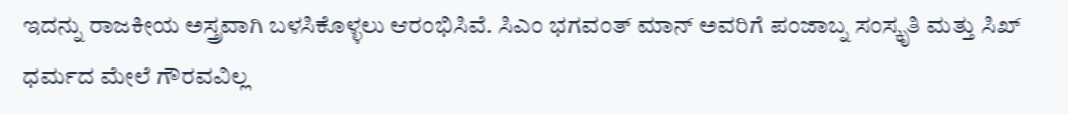ಇದನ್ನು ರಾಜಕೀಯ ಅಸ್ತ್ರವಾಗಿ ಬಳಸಿಕೊಳ್ಳಲು ಆರಂಭಿಸಿವೆ. ಸಿಎಂ ಭಗವಂತ್ ಮಾನ್ ಅವರಿಗೆ ಪಂಜಾಬ್ನ ಸಂಸ್ಕೃತಿ ಮತ್ತು ಸಿಖ್ ಧರ್ಮದ ಮೇಲೆ ಗೌರವವಿಲ್ಲ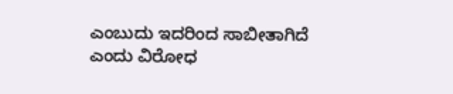ಎಂಬುದು ಇದರಿಂದ ಸಾಬೀತಾಗಿದೆ ಎಂದು ವಿರೋಧ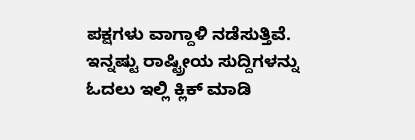ಪಕ್ಷಗಳು ವಾಗ್ದಾಳಿ ನಡೆಸುತ್ತಿವೆ.
ಇನ್ನಷ್ಟು ರಾಷ್ಟ್ರೀಯ ಸುದ್ದಿಗಳನ್ನು ಓದಲು ಇಲ್ಲಿ ಕ್ಲಿಕ್ ಮಾಡಿ